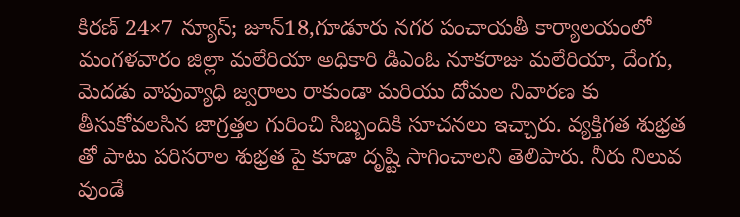కిరణ్ 24×7 న్యూస్; జూన్18,గూడూరు నగర పంచాయతీ కార్యాలయంలో మంగళవారం జిల్లా మలేరియా అధికారి డిఎంఓ నూకరాజు మలేరియా, దేంగు, మెదడు వాపువ్యాధి జ్వరాలు రాకుండా మరియు దోమల నివారణ కు తీసుకోవలసిన జాగ్రత్తల గురించి సిబ్బందికి సూచనలు ఇచ్చారు. వ్యక్తిగత శుభ్రత తో పాటు పరిసరాల శుభ్రత పై కూడా దృష్టి సాగించాలని తెలిపారు. నీరు నిలువ వుండే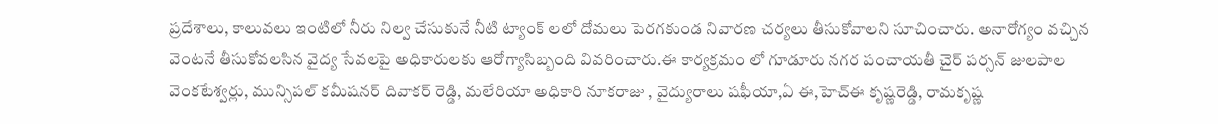ప్రదేశాలు, కాలువలు ఇంటిలో నీరు నిల్వ చేసుకునే నీటి ట్యాంక్ లలో దోమలు పెరగకుండ నివారణ చర్యలు తీసుకోవాలని సూచించారు. అనారోగ్యం వచ్చిన వెంటనే తీసుకోవలసిన వైద్య సేవలపై అధికారులకు ఆరోగ్యాసిబ్బంది వివరించారు.ఈ కార్యక్రమం లో గూడూరు నగర పంచాయతీ చైర్ పర్సన్ జులపాల వెంకటేశ్వర్లు, మున్సిపల్ కమీషనర్ దివాకర్ రెడ్డి, మలేరియా అధికారి నూకరాజు , వైద్యురాలు షఫీయా,ఏ ఈ,హెచ్ఈ కృష్ణరెడ్డి, రామకృష్ణ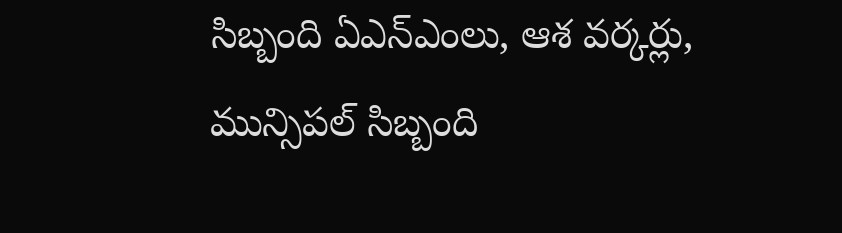సిబ్బంది ఏఎన్ఎంలు, ఆశ వర్కర్లు, మున్సిపల్ సిబ్బంది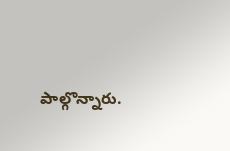పాల్గొన్నారు.